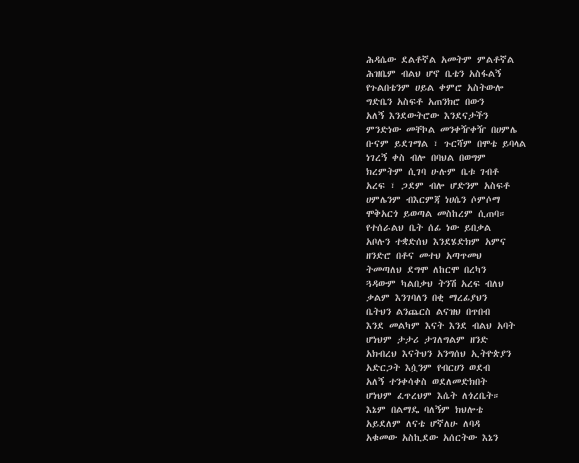ሕዳሴው ደልቶኛል አመትም ምልቶኛል
ሕዝቤም ብልህ ሆኖ ቤቴን አስፋልኝ
የጉልበቴንም ሀይል ቀምሮ አስትውሎ
ግድቤን አስፍቶ አጠንክሮ በውን
አለኝ እንደውትሮው እንደናታችን
ምንድነው መቸኮል መንቀዥቀዥ በሀምሌ
ቡናም ይደገማል ፣ ጉርሻም በሞቴ ይባላል
ነገረኝ ቀስ ብሎ በባህል በወግም
ክረምትም ሲገባ ሁሉም ቤቱ ገብቶ
አረፍ ፣ ጋደም ብሎ ሆድንም አስፍቶ
ሀምሌንም ብእርምጃ ነሀሴን ሶምሶማ
ሞቅአርጎ ይወጣል መስከረም ሲጠባ።
የተሰራልህ ቤት ሰፊ ነው ይበቃል
አቦሉን ተቋድሰህ እንደሄድክም አምና
ዘንድሮ በቶና መተህ አጣጥመህ
ትመጣለህ ደግሞ ለከርሞ በረካን
ጓዳውም ካልበቃህ ትንሽ አረፍ ብለህ
ቃልም እንገባለን በቂ ማረፊያህን
ቤትህን ልንጨርስ ልናዝህ በጥበብ
እንደ መልካም እናት እንደ ብልህ አባት
ሆነህም ታታሪ ታገለግልም ዘንድ
አክብረህ እናትህን አንግሰህ ኢትዮጵያን
አድርጋት እሷንም የብርሀን ወደብ
አለኝ ተንቀሳቀስ ወደለመድክበት
ሆነህም ፈጥረህም እሴት ለጎረቤት።
እኔም በልማዴ ባለኝም ክህሎቴ
አይደለም ለናቴ ሆኛለሁ ለባዳ
አቁመው አስኪደው አሰርትው እኔን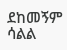ደከመኝም ሳልል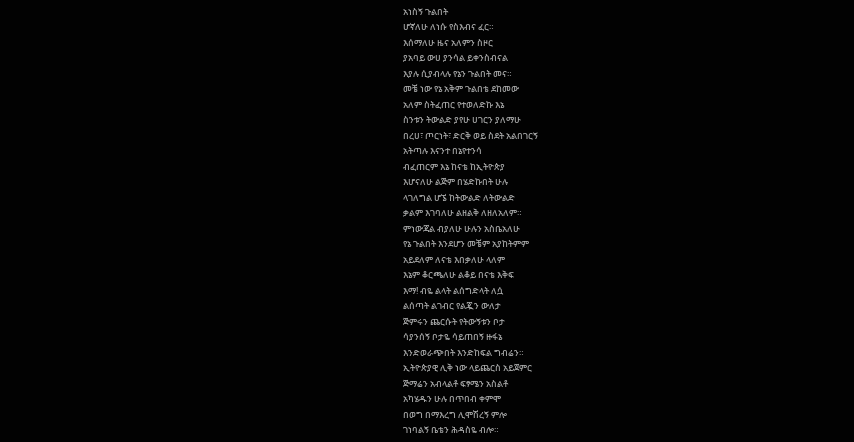አነስኝ ጉልበት
ሆኛለሁ ለነሱ የስእብና ፈር።
እሰማለሁ ዜና አለምን ስዞር
ያአባይ ውሀ ያንሳል ይቀንስብናል
እያሉ ሲያብላሉ የኔን ጉልበት መና።
መቼ ነው የኔ አቅም ጉልበቴ ደከመው
አለም ስትፈጠር የተወለድኩ እኔ
ስንቱን ትውልድ ያየሁ ሀገርን ያለማሁ
በረሀ፣ ጦርነት፣ ድርቅ ወይ ስደት አልበገርኝ
አትጣሉ እናንተ በኔየተንሳ
ብፈጠርም እኔ ከናቴ ከኢትዮጵያ
እሆናለሁ ልጅም በሄድኩበት ሁሉ
ላገለግል ሆኜ ከትውልድ ለትውልድ
ቃልም እገባለሁ ልዘልቅ ለዘለአለም።
ምነውጃል ብያለሁ ሁሉን አስቤአለሁ
የኔ ጉልበት እንደሆን መቼም አያከትምም
አይደለም ለናቴ እበቃለሁ ላለም
እኔም ቆርጫለሁ ልቆይ በናቴ እቅፍ
እማ! ብዬ ልላት ልሰግድላት ለሷ
ልሰጣት ልገብር የልጇን ውለታ
ጅምሩን ጨርሱት የትውኝቱን ቦታ
ሳያንሰኝ ቦታዬ ሳይጠበኝ ዙፋኔ
እንድወራጭበት እንድከፍል ግብሬን።
ኢትዮጵያዊ ሊቅ ነው ላይጨርስ አይጀምር
ጅማሬን አብላልቶ ፍፃሜን አስልቶ
አካሄዱን ሁሉ በጥበብ ቀምሞ
በወግ በማእረግ ሊሞሽረኝ ምሎ
ገነባልኝ ቤቴን ሕዳስዬ ብሎ።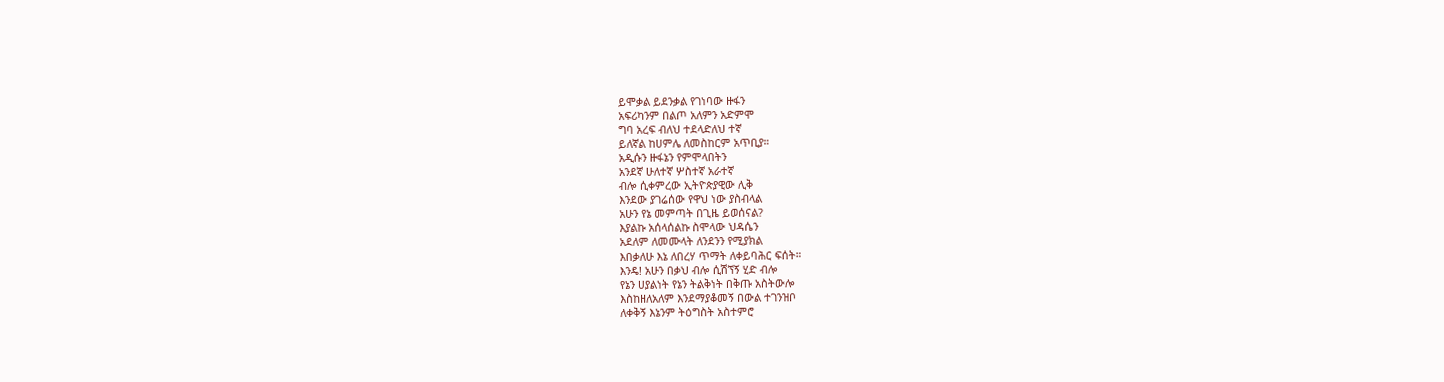ይሞቃል ይደንቃል የገነባው ዙፋን
አፍሪካንም በልጦ አለምን አድምሞ
ግባ አረፍ ብለህ ተደላድለህ ተኛ
ይለኛል ከሀምሌ ለመስከርም አጥቢያ።
አዲሱን ዙፋኔን የምሞላበትን
አንደኛ ሁለተኛ ሦስተኛ አራተኛ
ብሎ ሲቀምረው ኢትዮጵያዊው ሊቅ
እንደው ያገሬሰው የዋህ ነው ያስብላል
አሁን የኔ መምጣት በጊዜ ይወሰናል?
እያልኩ አሰላሰልኩ ስሞላው ህዳሴን
አደለም ለመሙላት ለንደንን የሚያክል
እበቃለሁ እኔ ለበረሃ ጥማት ለቀይባሕር ፍሰት።
እንዴ! አሁን በቃህ ብሎ ሲሽኘኝ ሂድ ብሎ
የኔን ሀያልነት የኔን ትልቅነት በቅጡ አስትውሎ
እስከዘለአለም እንደማያቆመኝ በውል ተገንዝቦ
ለቀቅኝ እኔንም ትዕግስት አስተምሮ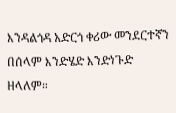እንዳልጎዳ አድርጎ ቀሪው መንደርተኛን
በሰላም እንድሄድ እንድነጉድ ዘላለም።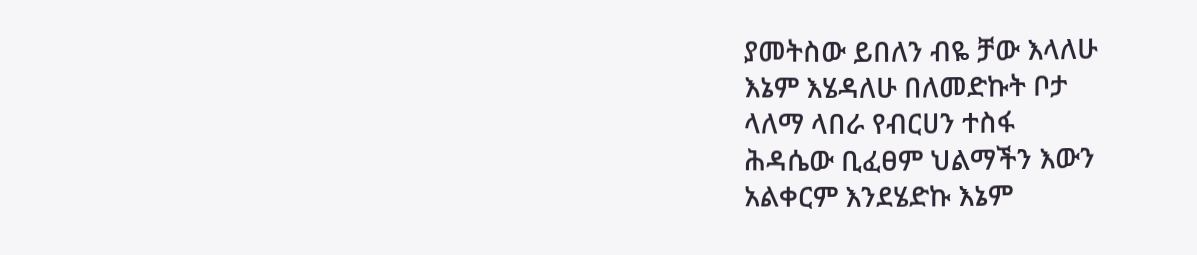ያመትስው ይበለን ብዬ ቻው እላለሁ
እኔም እሄዳለሁ በለመድኩት ቦታ
ላለማ ላበራ የብርሀን ተስፋ
ሕዳሴው ቢፈፀም ህልማችን እውን
አልቀርም እንደሄድኩ እኔም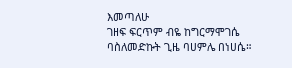እመጣለሁ
ገዘፍ ፍርጥም ብዬ ከግርማሞገሴ
ባስለመድኩት ጊዜ ባሀምሌ በነሀሴ።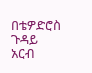በቴዎድሮስ ጉዳይ
አርብ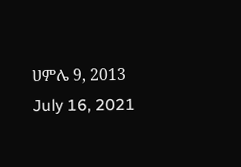ሀምሌ 9, 2013
July 16, 2021